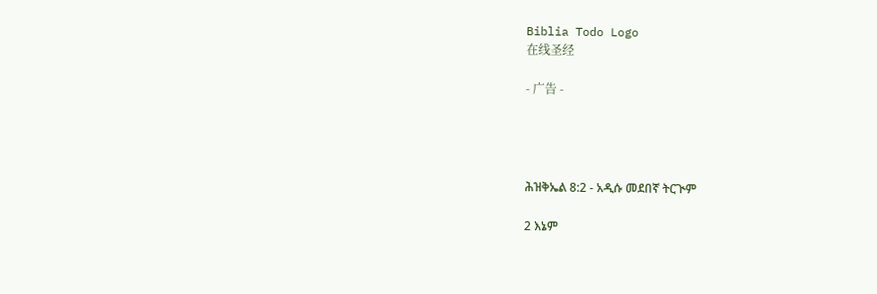Biblia Todo Logo
在线圣经

- 广告 -




ሕዝቅኤል 8:2 - አዲሱ መደበኛ ትርጒም

2 እኔም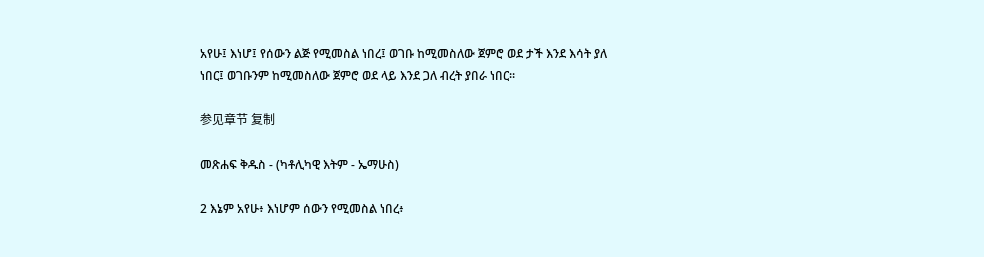አየሁ፤ እነሆ፤ የሰውን ልጅ የሚመስል ነበረ፤ ወገቡ ከሚመስለው ጀምሮ ወደ ታች እንደ እሳት ያለ ነበር፤ ወገቡንም ከሚመስለው ጀምሮ ወደ ላይ እንደ ጋለ ብረት ያበራ ነበር።

参见章节 复制

መጽሐፍ ቅዱስ - (ካቶሊካዊ እትም - ኤማሁስ)

2 እኔም አየሁ፥ እነሆም ሰውን የሚመስል ነበረ፥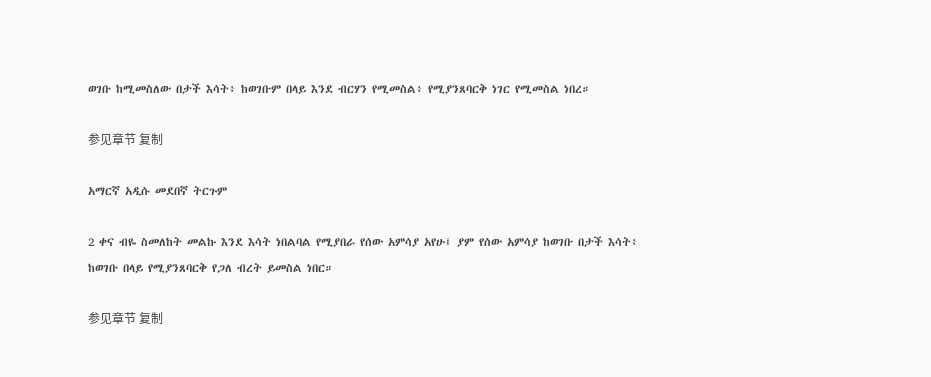ወገቡ ከሚመስለው በታች እሳት፥ ከወገቡም በላይ እንደ ብርሃን የሚመስል፥ የሚያንጸባርቅ ነገር የሚመስል ነበረ።

参见章节 复制

አማርኛ አዲሱ መደበኛ ትርጉም

2 ቀና ብዬ ስመለከት መልኩ እንደ እሳት ነበልባል የሚያበራ የሰው አምሳያ አየሁ፤ ያም የሰው አምሳያ ከወገቡ በታች እሳት፥ ከወገቡ በላይ የሚያንጸባርቅ የጋለ ብረት ይመስል ነበር።

参见章节 复制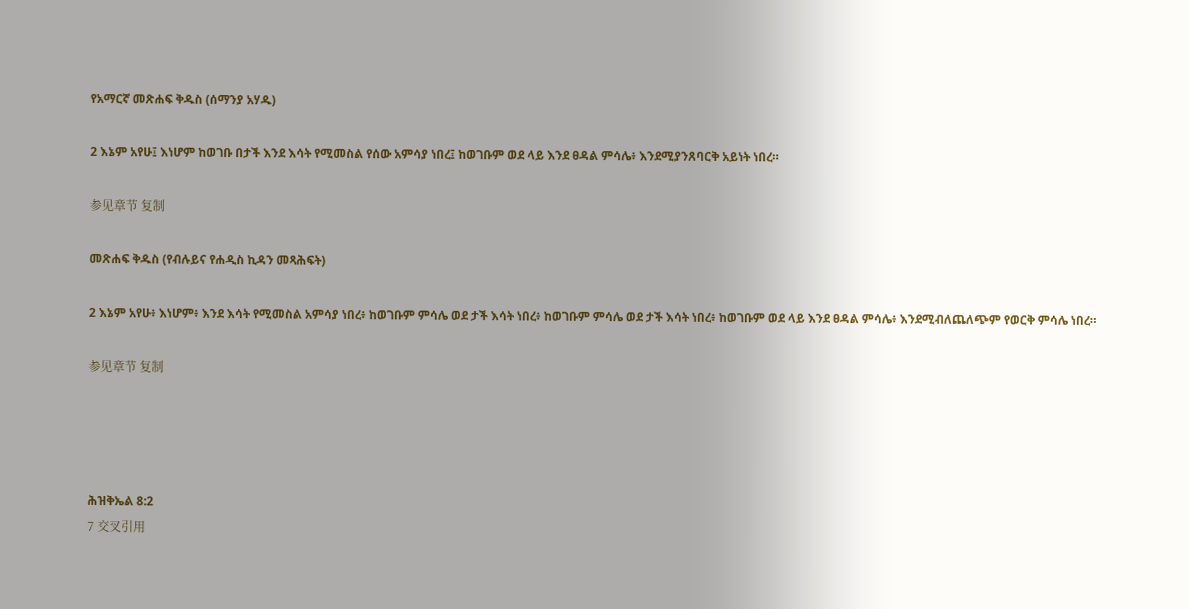የአማርኛ መጽሐፍ ቅዱስ (ሰማንያ አሃዱ)

2 እኔም አየሁ፤ እነሆም ከወገቡ በታች እንደ እሳት የሚመስል የሰው አምሳያ ነበረ፤ ከወገቡም ወደ ላይ እንደ ፀዳል ምሳሌ፥ እንደሚያንጸባርቅ አይነት ነበረ።

参见章节 复制

መጽሐፍ ቅዱስ (የብሉይና የሐዲስ ኪዳን መጻሕፍት)

2 እኔም አየሁ፥ እነሆም፥ እንደ እሳት የሚመስል አምሳያ ነበረ፥ ከወገቡም ምሳሌ ወደ ታች እሳት ነበረ፥ ከወገቡም ምሳሌ ወደ ታች እሳት ነበረ፥ ከወገቡም ወደ ላይ እንደ ፀዳል ምሳሌ፥ እንደሚብለጨለጭም የወርቅ ምሳሌ ነበረ።

参见章节 复制




ሕዝቅኤል 8:2
7 交叉引用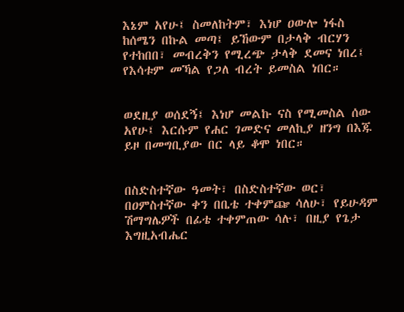እኔም አየሁ፤ ስመለከትም፣ እነሆ ዐውሎ ነፋስ ከሰሜን በኩል መጣ፤ ይኸውም በታላቅ ብርሃን የተከበበ፣ መብረቅን የሚረጭ ታላቅ ደመና ነበረ፤ የእሳቱም መኻል የጋለ ብረት ይመስል ነበር።


ወደዚያ ወሰደኝ፤ እነሆ መልኩ ናስ የሚመስል ሰው አየሁ፤ እርሱም የሐር ገመድና መለኪያ ዘንግ በእጁ ይዞ በመግቢያው በር ላይ ቆሞ ነበር።


በስድስተኛው ዓመት፣ በስድስተኛው ወር፣ በዐምስተኛው ቀን በቤቴ ተቀምጬ ሳለሁ፣ የይሁዳም ሽማግሌዎች በፊቴ ተቀምጠው ሳሉ፣ በዚያ የጌታ እግዚአብሔር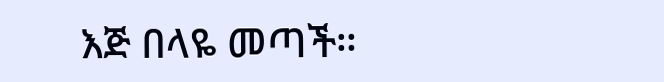እጅ በላዬ መጣች።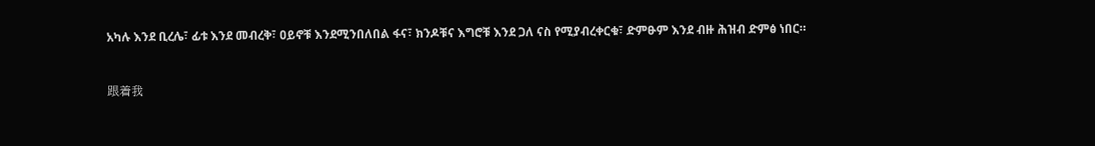አካሉ እንደ ቢረሌ፣ ፊቱ እንደ መብረቅ፣ ዐይኖቹ እንደሚንበለበል ፋና፣ ክንዶቹና እግሮቹ እንደ ጋለ ናስ የሚያብረቀርቁ፣ ድምፁም እንደ ብዙ ሕዝብ ድምፅ ነበር።


跟着我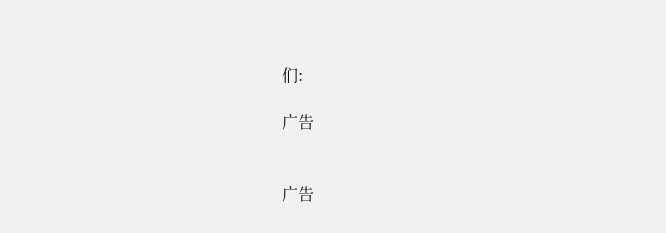们:

广告


广告